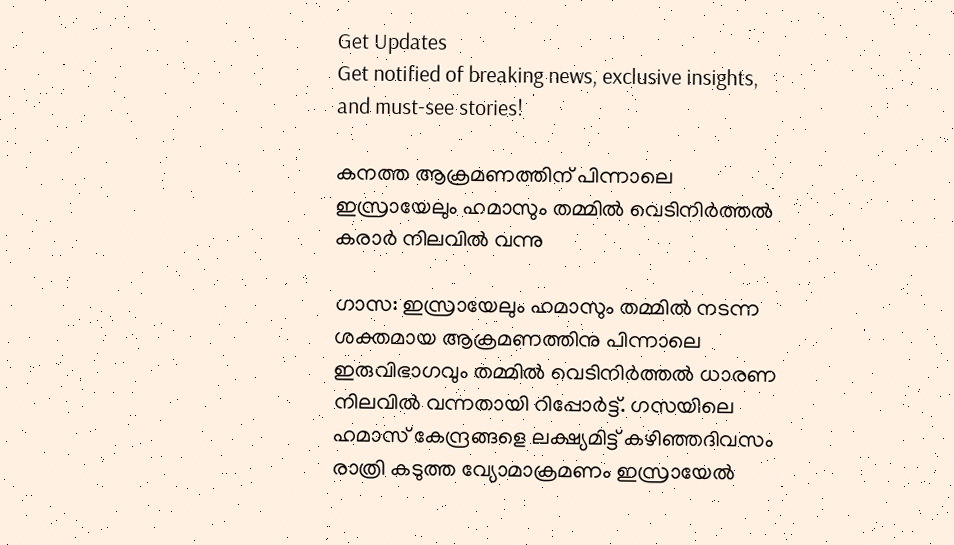Get Updates
Get notified of breaking news, exclusive insights, and must-see stories!

കനത്ത ആക്രമണത്തിന് പിന്നാലെ ഇസ്രായേലും ഹമാസും തമ്മില്‍ വെടിനിര്‍ത്തല്‍ കരാര്‍ നിലവില്‍ വന്നു

ഗാസ: ഇസ്രായേലും ഹമാസും തമ്മില്‍ നടന്ന ശക്തമായ ആക്രമണത്തിനു പിന്നാലെ ഇരുവിഭാഗവും തമ്മില്‍ വെടിനിര്‍ത്തല്‍ ധാരണ നിലവില്‍ വന്നതായി റിപ്പോര്‍ട്ട്. ഗസയിലെ ഹമാസ് കേന്ദ്രങ്ങളെ ലക്ഷ്യമിട്ട് കഴിഞ്ഞദിവസം രാത്രി കടുത്ത വ്യോമാക്രമണം ഇസ്രായേല്‍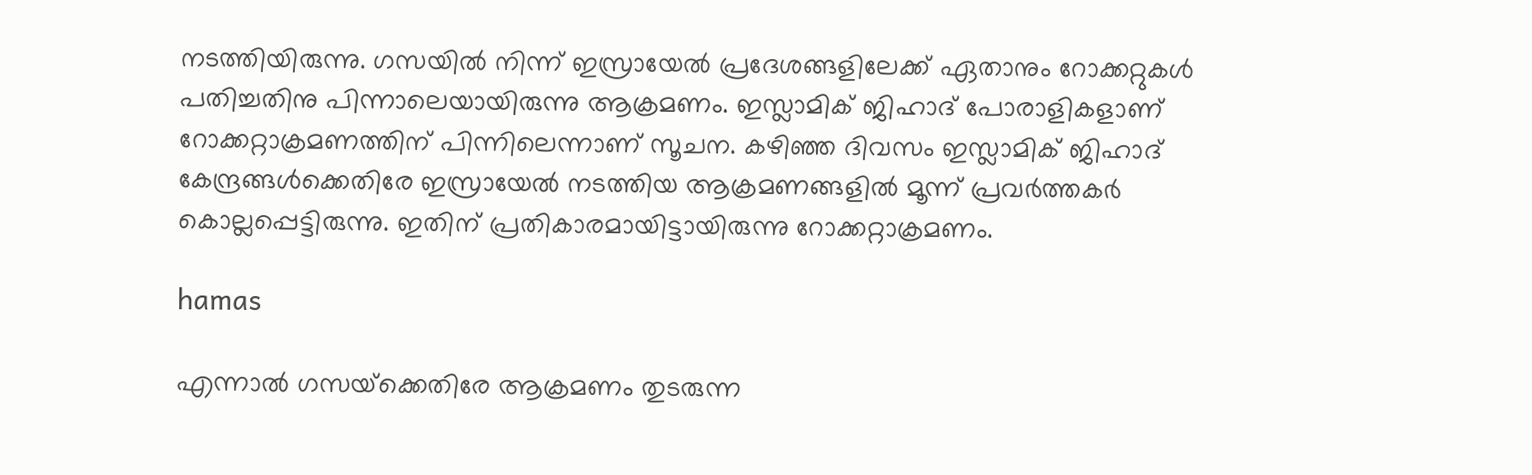നടത്തിയിരുന്നു. ഗസയില്‍ നിന്ന് ഇസ്രായേല്‍ പ്രദേശങ്ങളിലേക്ക് ഏതാനും റോക്കറ്റുകള്‍ പതിച്ചതിനു പിന്നാലെയായിരുന്നു ആക്രമണം. ഇസ്ലാമിക് ജിഹാദ് പോരാളികളാണ് റോക്കറ്റാക്രമണത്തിന് പിന്നിലെന്നാണ് സൂചന. കഴിഞ്ഞ ദിവസം ഇസ്ലാമിക് ജിഹാദ് കേന്ദ്രങ്ങള്‍ക്കെതിരേ ഇസ്രായേല്‍ നടത്തിയ ആക്രമണങ്ങളില്‍ മൂന്ന് പ്രവര്‍ത്തകര്‍ കൊല്ലപ്പെട്ടിരുന്നു. ഇതിന് പ്രതികാരമായിട്ടായിരുന്നു റോക്കറ്റാക്രമണം.

hamas

എന്നാല്‍ ഗസയ്‌ക്കെതിരേ ആക്രമണം തുടരുന്ന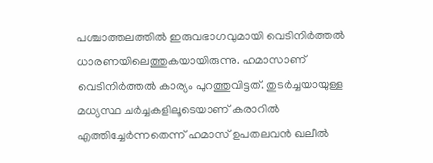പശ്ചാത്തലത്തില്‍ ഇരുവഭാഗവുമായി വെടിനിര്‍ത്തല്‍ ധാരണയിലെത്തുകയായിരുന്നു. ഹമാസാണ് വെടിനിര്‍ത്തല്‍ കാര്യം പുറത്തുവിട്ടത്. തുടര്‍ച്ചയായുള്ള മധ്യസ്ഥ ചര്‍ച്ചകളിലൂടെയാണ് കരാറില്‍ എത്തിച്ചേര്‍ന്നതെന്ന് ഹമാസ് ഉപതലവന്‍ ഖലീല്‍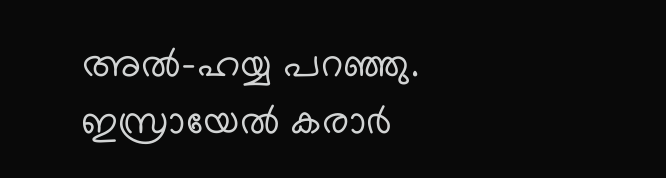അല്‍-ഹയ്യ പറഞ്ഞു. ഇസ്രായേല്‍ കരാര്‍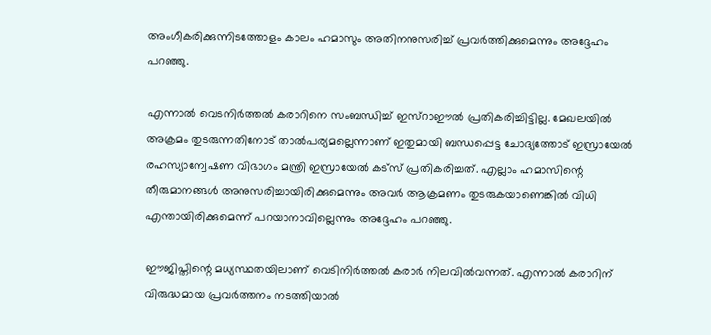അംഗീകരിക്കുന്നിടത്തോളം കാലം ഹമാസും അതിനനുസരിച്ച് പ്രവര്‍ത്തിക്കുമെന്നും അദ്ദേഹം പറഞ്ഞു.

എന്നാല്‍ വെടനിര്‍ത്തല്‍ കരാറിനെ സംബന്ധിച്ച് ഇസ്റാഈല്‍ പ്രതികരിച്ചിട്ടില്ല. മേഖലയില്‍ അക്രമം തുടരുന്നതിനോട് താല്‍പര്യമല്ലെന്നാണ് ഇതുമായി ബന്ധപ്പെട്ട ചോദ്യത്തോട് ഇസ്രായേല്‍ രഹസ്യാന്വേഷണ വിഭാഗം മന്ത്രി ഇസ്രായേല്‍ കട്‌സ് പ്രതികരിച്ചത്. എല്ലാം ഹമാസിന്റെ തീരുമാനങ്ങള്‍ അനുസരിച്ചായിരിക്കുമെന്നും അവര്‍ ആക്രമണം തുടരുകയാണെങ്കില്‍ വിധി എന്തായിരിക്കുമെന്ന് പറയാനാവില്ലെന്നും അദ്ദേഹം പറഞ്ഞു.

ഈജിപ്തിന്റെ മധ്യസ്ഥതയിലാണ് വെടിനിര്‍ത്തല്‍ കരാര്‍ നിലവില്‍വന്നത്. എന്നാല്‍ കരാറിന് വിരുദ്ധമായ പ്രവര്‍ത്തനം നടത്തിയാല്‍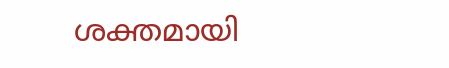ശക്തമായി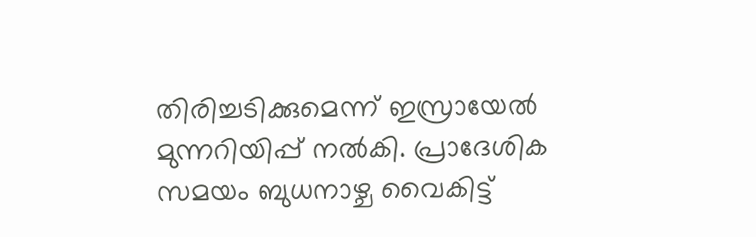തിരിച്ചടിക്കുമെന്ന് ഇസ്രായേല്‍ മുന്നറിയിപ്പ് നല്‍കി. പ്രാദേശിക സമയം ബുധനാഴ്ച വൈകിട്ട്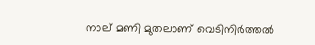നാല് മണി മുതലാണ് വെടിനിര്‍ത്തല്‍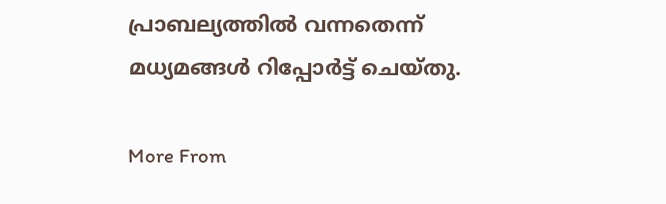പ്രാബല്യത്തില്‍ വന്നതെന്ന് മധ്യമങ്ങള്‍ റിപ്പോര്‍ട്ട് ചെയ്തു.

More From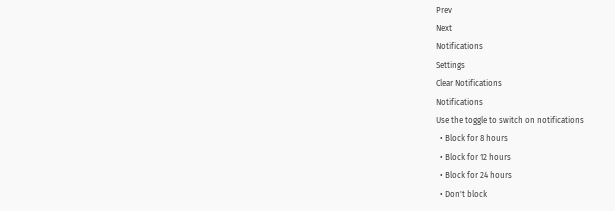Prev
Next
Notifications
Settings
Clear Notifications
Notifications
Use the toggle to switch on notifications
  • Block for 8 hours
  • Block for 12 hours
  • Block for 24 hours
  • Don't block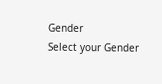Gender
Select your Gender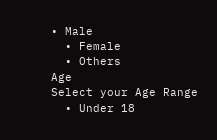• Male
  • Female
  • Others
Age
Select your Age Range
  • Under 18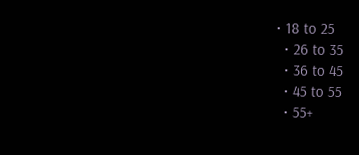• 18 to 25
  • 26 to 35
  • 36 to 45
  • 45 to 55
  • 55+